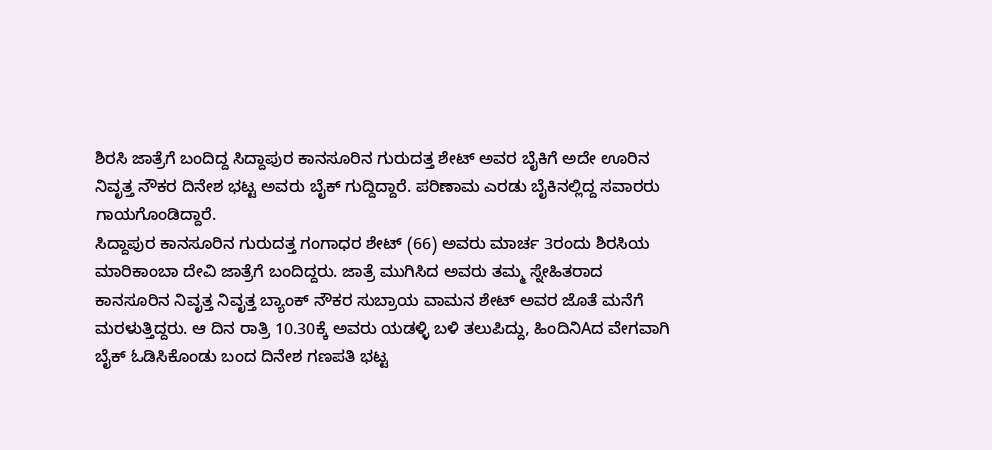ಶಿರಸಿ ಜಾತ್ರೆಗೆ ಬಂದಿದ್ದ ಸಿದ್ದಾಪುರ ಕಾನಸೂರಿನ ಗುರುದತ್ತ ಶೇಟ್ ಅವರ ಬೈಕಿಗೆ ಅದೇ ಊರಿನ ನಿವೃತ್ತ ನೌಕರ ದಿನೇಶ ಭಟ್ಟ ಅವರು ಬೈಕ್ ಗುದ್ದಿದ್ದಾರೆ. ಪರಿಣಾಮ ಎರಡು ಬೈಕಿನಲ್ಲಿದ್ದ ಸವಾರರು ಗಾಯಗೊಂಡಿದ್ದಾರೆ.
ಸಿದ್ದಾಪುರ ಕಾನಸೂರಿನ ಗುರುದತ್ತ ಗಂಗಾಧರ ಶೇಟ್ (66) ಅವರು ಮಾರ್ಚ 3ರಂದು ಶಿರಸಿಯ ಮಾರಿಕಾಂಬಾ ದೇವಿ ಜಾತ್ರೆಗೆ ಬಂದಿದ್ದರು. ಜಾತ್ರೆ ಮುಗಿಸಿದ ಅವರು ತಮ್ಮ ಸ್ನೇಹಿತರಾದ ಕಾನಸೂರಿನ ನಿವೃತ್ತ ನಿವೃತ್ತ ಬ್ಯಾಂಕ್ ನೌಕರ ಸುಬ್ರಾಯ ವಾಮನ ಶೇಟ್ ಅವರ ಜೊತೆ ಮನೆಗೆ ಮರಳುತ್ತಿದ್ದರು. ಆ ದಿನ ರಾತ್ರಿ 10.30ಕ್ಕೆ ಅವರು ಯಡಳ್ಳಿ ಬಳಿ ತಲುಪಿದ್ದು, ಹಿಂದಿನಿAದ ವೇಗವಾಗಿ ಬೈಕ್ ಓಡಿಸಿಕೊಂಡು ಬಂದ ದಿನೇಶ ಗಣಪತಿ ಭಟ್ಟ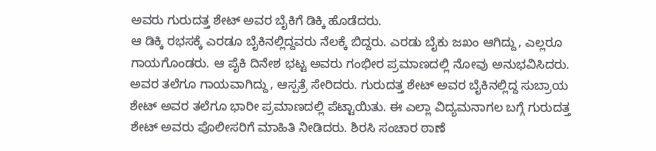ಅವರು ಗುರುದತ್ತ ಶೇಟ್ ಅವರ ಬೈಕಿಗೆ ಡಿಕ್ಕಿ ಹೊಡೆದರು.
ಆ ಡಿಕ್ಕಿ ರಭಸಕ್ಕೆ ಎರಡೂ ಬೈಕಿನಲ್ಲಿದ್ದವರು ನೆಲಕ್ಕೆ ಬಿದ್ದರು. ಎರಡು ಬೈಕು ಜಖಂ ಆಗಿದ್ದು, ಎಲ್ಲರೂ ಗಾಯಗೊಂಡರು. ಆ ಪೈಕಿ ದಿನೇಶ ಭಟ್ಟ ಅವರು ಗಂಭೀರ ಪ್ರಮಾಣದಲ್ಲಿ ನೋವು ಅನುಭವಿಸಿದರು. ಅವರ ತಲೆಗೂ ಗಾಯವಾಗಿದ್ದು, ಆಸ್ಪತ್ರೆ ಸೇರಿದರು. ಗುರುದತ್ತ ಶೇಟ್ ಅವರ ಬೈಕಿನಲ್ಲಿದ್ದ ಸುಬ್ರಾಯ ಶೇಟ್ ಅವರ ತಲೆಗೂ ಭಾರೀ ಪ್ರಮಾಣದಲ್ಲಿ ಪೆಟ್ಟಾಯಿತು. ಈ ಎಲ್ಲಾ ವಿದ್ಯಮನಾಗಲ ಬಗ್ಗೆ ಗುರುದತ್ತ ಶೇಟ್ ಅವರು ಪೊಲೀಸರಿಗೆ ಮಾಹಿತಿ ನೀಡಿದರು. ಶಿರಸಿ ಸಂಚಾರ ಠಾಣೆ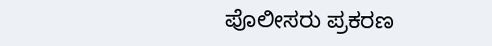ಪೊಲೀಸರು ಪ್ರಕರಣ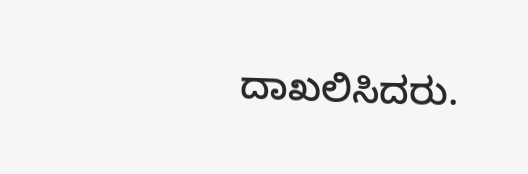ದಾಖಲಿಸಿದರು.